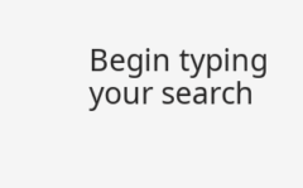Begin typing your search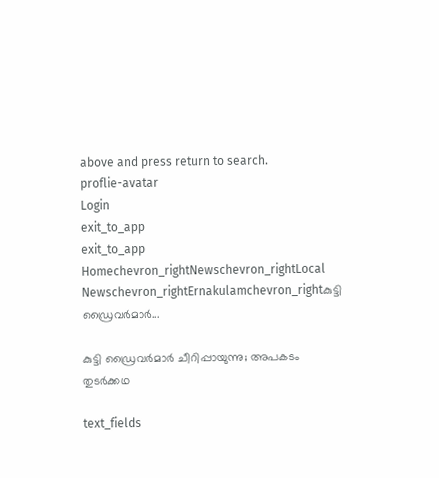above and press return to search.
proflie-avatar
Login
exit_to_app
exit_to_app
Homechevron_rightNewschevron_rightLocal Newschevron_rightErnakulamchevron_rightകുട്ടി ഡ്രൈവർമാർ...

കുട്ടി ഡ്രൈവർമാർ ചീറിപ്പായുന്നു; അപകടം തുടർക്കഥ

text_fields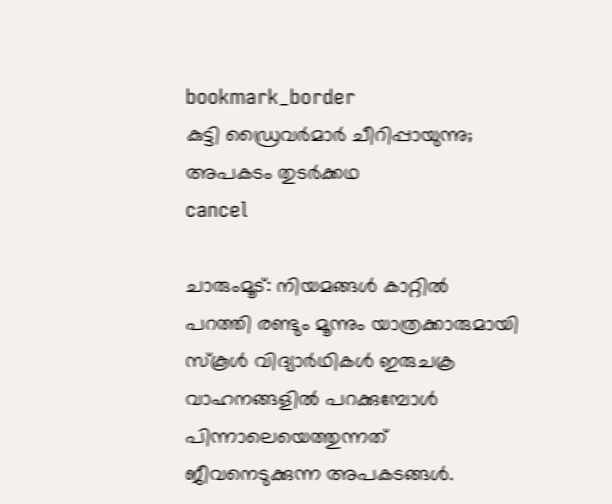bookmark_border
കുട്ടി ഡ്രൈവർമാർ ചീറിപ്പായുന്നു; അപകടം തുടർക്കഥ
cancel

ചാരുംമൂട്: നിയമങ്ങൾ കാറ്റിൽ പറത്തി രണ്ടും മൂന്നും യാത്രക്കാരുമായി സ്കൂൾ വിദ്യാർഥികൾ ഇരുചക്ര വാഹനങ്ങളിൽ പറക്കുമ്പോൾ പിന്നാലെയെത്തുന്നത് ജീവനെടുക്കുന്ന അപകടങ്ങൾ.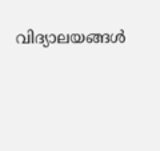വിദ്യാലയങ്ങൾ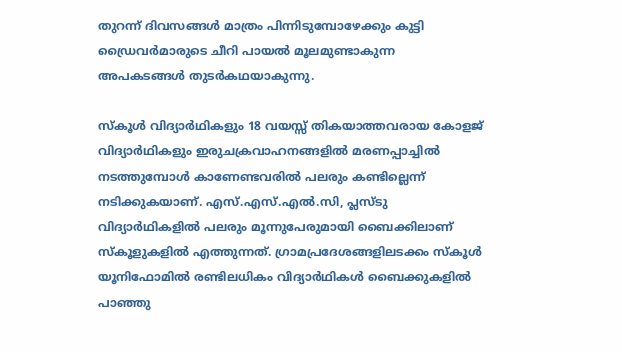തുറന്ന് ദിവസങ്ങൾ മാത്രം പിന്നിടുമ്പോഴേക്കും കുട്ടി ഡ്രൈവര്‍മാരുടെ ചീറി പായല്‍ മൂലമുണ്ടാകുന്ന അപകടങ്ങൾ തുടര്‍കഥയാകുന്നു.

സ്‌കൂള്‍ വിദ്യാര്‍ഥികളും 18 വയസ്സ് തികയാത്തവരായ കോളജ് വിദ്യാര്‍ഥികളും ഇരുചക്രവാഹനങ്ങളില്‍ മരണപ്പാച്ചില്‍ നടത്തുമ്പോള്‍ കാണേണ്ടവരില്‍ പലരും കണ്ടില്ലെന്ന് നടിക്കുകയാണ്. എസ്.എസ്.എല്‍.സി, പ്ലസ്ടു വിദ്യാര്‍ഥികളില്‍ പലരും മൂന്നുപേരുമായി ബൈക്കിലാണ് സ്‌കൂളുകളിൽ എത്തുന്നത്. ഗ്രാമപ്രദേശങ്ങളിലടക്കം സ്കൂൾ യൂനിഫോമിൽ രണ്ടിലധികം വിദ്യാർഥികൾ ബൈക്കുകളിൽ പാഞ്ഞു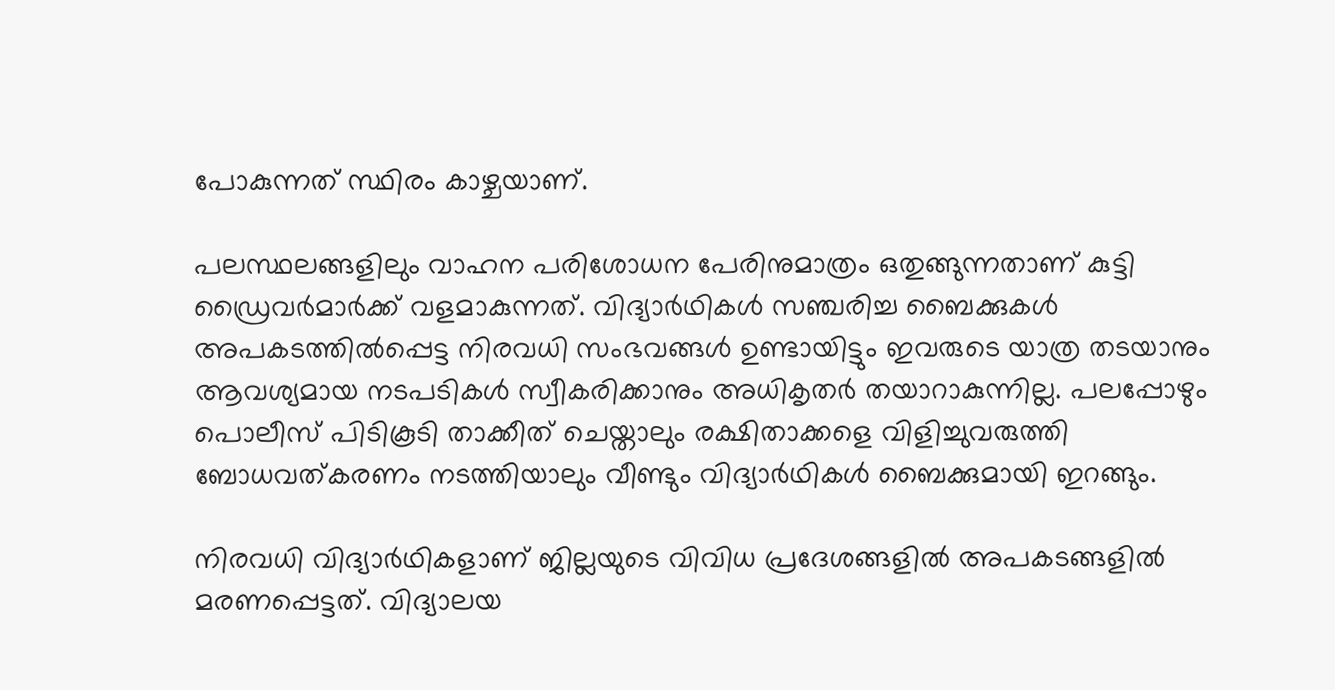പോകുന്നത് സ്ഥിരം കാഴ്ചയാണ്.

പലസ്ഥലങ്ങളിലും വാഹന പരിശോധന പേരിനുമാത്രം ഒതുങ്ങുന്നതാണ് കുട്ടി ഡ്രൈവര്‍മാര്‍ക്ക് വളമാകുന്നത്. വിദ്യാര്‍ഥികള്‍ സഞ്ചരിച്ച ബൈക്കുകള്‍ അപകടത്തില്‍പ്പെട്ട നിരവധി സംഭവങ്ങള്‍ ഉണ്ടായിട്ടും ഇവരുടെ യാത്ര തടയാനും ആവശ്യമായ നടപടികള്‍ സ്വീകരിക്കാനും അധികൃതര്‍ തയാറാകുന്നില്ല. പലപ്പോഴും പൊലീസ് പിടികൂടി താക്കീത് ചെയ്താലും രക്ഷിതാക്കളെ വിളിച്ചുവരുത്തി ബോധവത്കരണം നടത്തിയാലും വീണ്ടും വിദ്യാർഥികൾ ബൈക്കുമായി ഇറങ്ങും.

നിരവധി വിദ്യാർഥികളാണ് ജില്ലയുടെ വിവിധ പ്രദേശങ്ങളിൽ അപകടങ്ങളിൽ മരണപ്പെട്ടത്. വിദ്യാലയ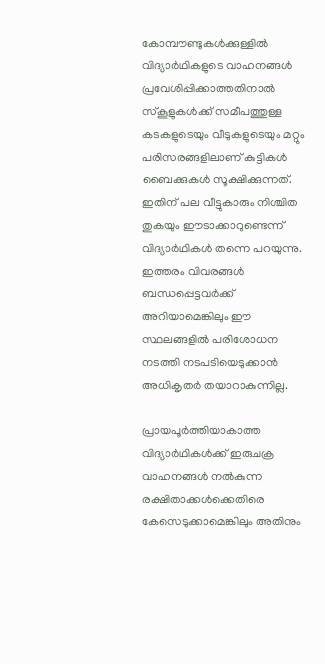കോമ്പൗണ്ടുകൾക്കുള്ളിൽ വിദ്യാർഥികളുടെ വാഹനങ്ങൾ പ്രവേശിപ്പിക്കാത്തതിനാൽ സ്കൂളുകൾക്ക് സമീപത്തുള്ള കടകളുടെയും വീടുകളുടെയും മറ്റും പരിസരങ്ങളിലാണ് കുട്ടികൾ ബൈക്കുകൾ സൂക്ഷിക്കുന്നത്. ഇതിന് പല വീട്ടുകാരും നിശ്ചിത തുകയും ഈടാക്കാറുണ്ടെന്ന് വിദ്യാർഥികൾ തന്നെ പറയുന്നു. ഇത്തരം വിവരങ്ങൾ ബന്ധപ്പെട്ടവർക്ക് അറിയാമെങ്കിലും ഈ സ്ഥലങ്ങളിൽ പരിശോധന നടത്തി നടപടിയെടുക്കാൻ അധികൃതർ തയാറാകുന്നില്ല.

പ്രായപൂർത്തിയാകാത്ത വിദ്യാർഥികൾക്ക് ഇരുചക്ര വാഹനങ്ങൾ നൽകുന്ന രക്ഷിതാക്കൾക്കെതിരെ കേസെടുക്കാമെങ്കിലും അതിനും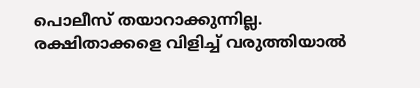പൊലീസ് തയാറാക്കുന്നില്ല. രക്ഷിതാക്കളെ വിളിച്ച് വരുത്തിയാൽ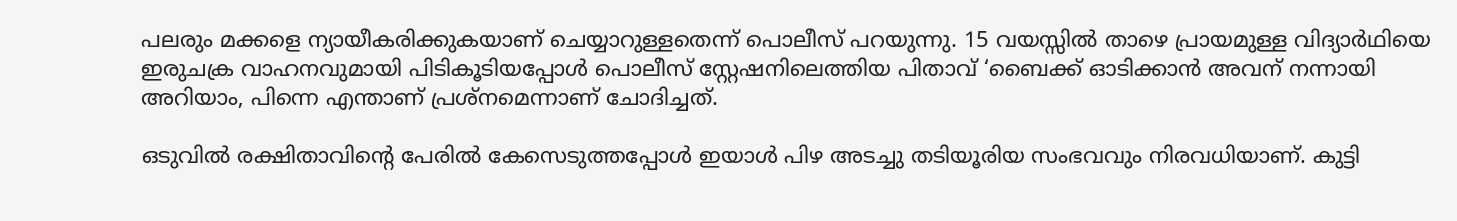പലരും മക്കളെ ന്യായീകരിക്കുകയാണ് ചെയ്യാറുള്ളതെന്ന് പൊലീസ് പറയുന്നു. 15 വയസ്സിൽ താഴെ പ്രായമുള്ള വിദ്യാർഥിയെ ഇരുചക്ര വാഹനവുമായി പിടികൂടിയപ്പോൾ പൊലീസ് സ്റ്റേഷനിലെത്തിയ പിതാവ് ‘ബൈക്ക് ഓടിക്കാൻ അവന് നന്നായി അറിയാം, പിന്നെ എന്താണ് പ്രശ്നമെന്നാണ് ചോദിച്ചത്.

ഒടുവിൽ രക്ഷിതാവിന്റെ പേരിൽ കേസെടുത്തപ്പോൾ‍ ഇയാൾ പിഴ അടച്ചു തടിയൂരിയ സംഭവവും നിരവധിയാണ്. കുട്ടി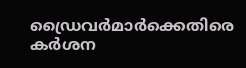ഡ്രൈവർമാർക്കെതിരെ കർശന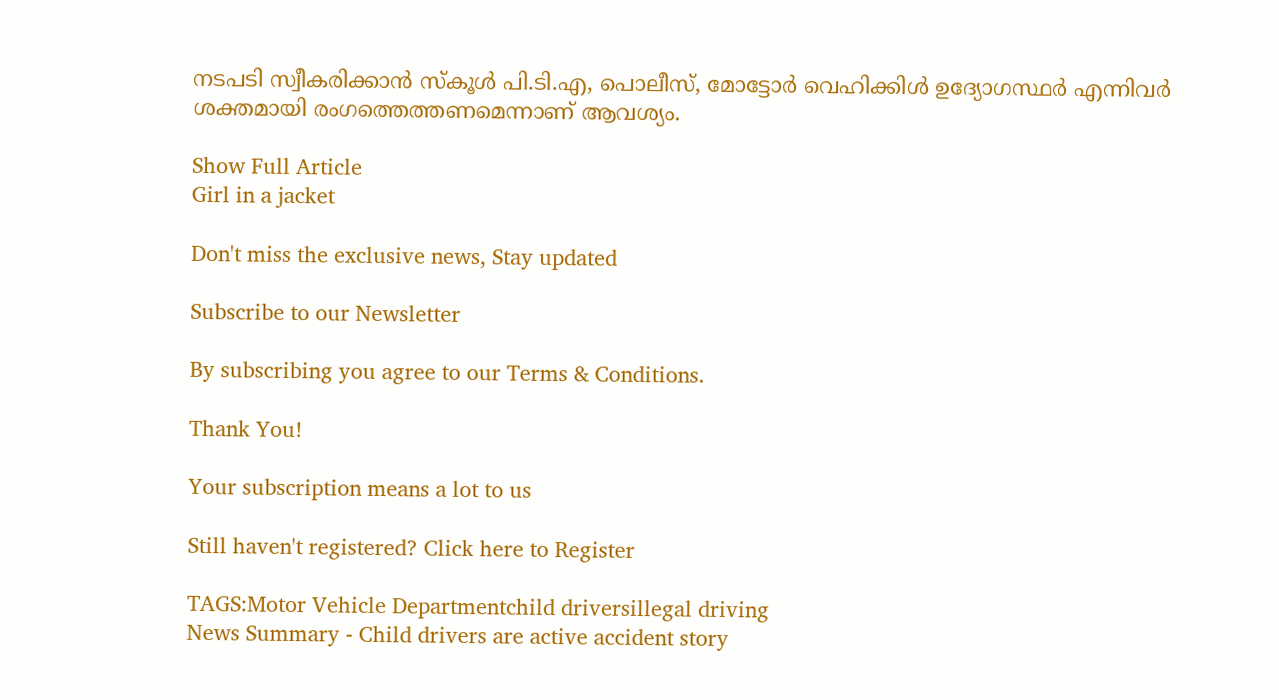നടപടി സ്വീകരിക്കാൻ സ്കൂൾ പി.ടി.എ, പൊലീസ്, മോട്ടോർ വെഹിക്കിൾ ഉദ്യോഗസ്ഥർ എന്നിവർ ശക്തമായി രംഗത്തെത്തണമെന്നാണ് ആവശ്യം.

Show Full Article
Girl in a jacket

Don't miss the exclusive news, Stay updated

Subscribe to our Newsletter

By subscribing you agree to our Terms & Conditions.

Thank You!

Your subscription means a lot to us

Still haven't registered? Click here to Register

TAGS:Motor Vehicle Departmentchild driversillegal driving
News Summary - Child drivers are active accident story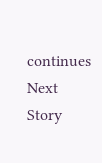continues
Next Story